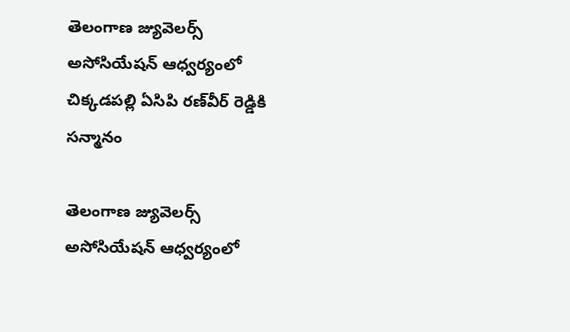తెలంగాణ జ్యువెలర్స్ అసోసియేషన్ ఆధ్వ‌ర్యంలో చిక్క‌డ‌ప‌ల్లి ఏసిపి ర‌ణ్‌వీర్ రెడ్డికి స‌న్మానం

తెలంగాణ జ్యువెలర్స్ అసోసియేషన్ ఆధ్వ‌ర్యంలో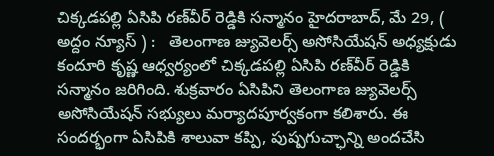చిక్క‌డ‌ప‌ల్లి ఏసిపి ర‌ణ్‌వీర్ రెడ్డికి స‌న్మానం హైద‌రాబాద్‌, మే 29, ( అద్దం న్యూస్ ) :   తెలంగాణ జ్యువెలర్స్ అసోసియేషన్ అధ్య‌క్షుడు కందూరి కృష్ణ‌ ఆధ్వ‌ర్యంలో చిక్క‌డ‌ప‌ల్లి ఏసిపి ర‌ణ్‌వీర్ రెడ్డికి స‌న్మానం జ‌రిగింది. శుక్ర‌వారం ఏసిపిని తెలంగాణ జ్యువెలర్స్ అసోసియేషన్ స‌భ్యులు మ‌ర్యాద‌పూర్వ‌కంగా క‌లిశారు. ఈ సంద‌ర్భంగా ఏసిపికి శాలువా క‌ప్పి, పుష్ప‌గుచ్ఛాన్ని అంద‌చేసి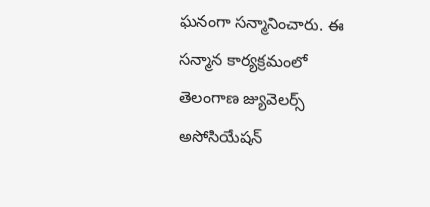ఘ‌నంగా స‌న్మానించారు. ఈ స‌న్మాన కార్య‌క్ర‌మంలో తెలంగాణ జ్యువెలర్స్ అసోసియేషన్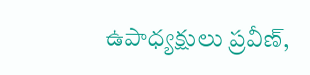ఉపాధ్య‌క్షులు ప్ర‌వీణ్‌,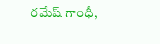ర‌మేష్ గాంధీ,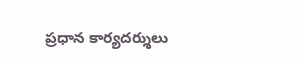ప్ర‌ధాన కార్య‌ద‌ర్శులు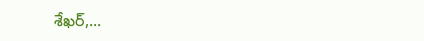శేఖ‌ర్‌,...